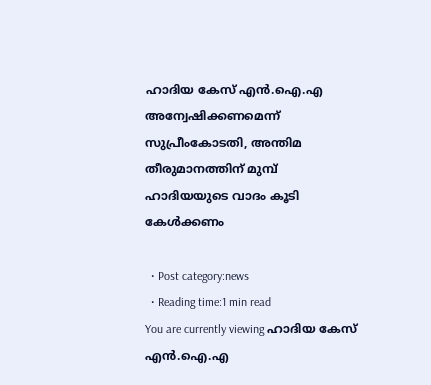ഹാദിയ കേസ് എന്‍.ഐ.എ അന്വേഷിക്കണമെന്ന് സുപ്രീംകോടതി, അന്തിമ തീരുമാനത്തിന് മുമ്പ് ഹാദിയയുടെ വാദം കൂടി കേള്‍ക്കണം

  • Post category:news
  • Reading time:1 min read
You are currently viewing ഹാദിയ കേസ് എന്‍.ഐ.എ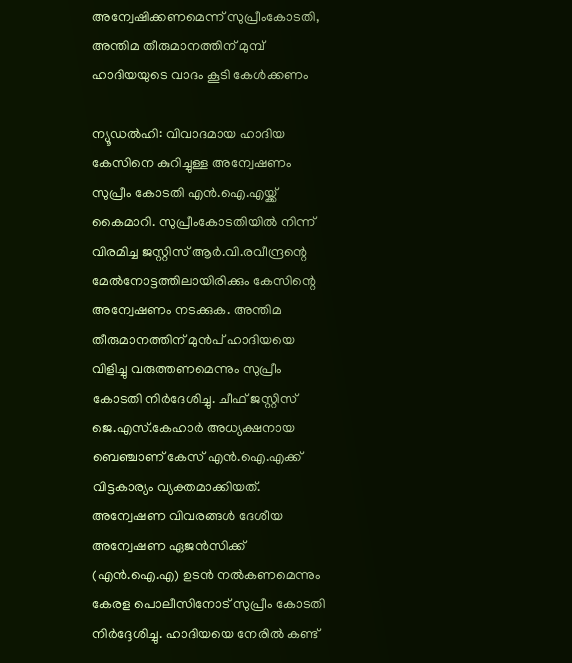അന്വേഷിക്കണമെന്ന് സുപ്രീംകോടതി, അന്തിമ തീരുമാനത്തിന് മുമ്പ് ഹാദിയയുടെ വാദം കൂടി കേള്‍ക്കണം

ന്യൂഡല്‍ഹി: വിവാദമായ ഹാദിയ കേസിനെ കുറിച്ചുള്ള അന്വേഷണം സുപ്രീം കോടതി എന്‍.ഐ.എയ്ക്ക് കൈമാറി. സുപ്രീംകോടതിയില്‍ നിന്ന് വിരമിച്ച ജസ്റ്റിസ് ആര്‍.വി.രവീന്ദ്രന്റെ മേല്‍നോട്ടത്തിലായിരിക്കും കേസിന്റെ അന്വേഷണം നടക്കുക. അന്തിമ തീരുമാനത്തിന് മുന്‍പ് ഹാദിയയെ വിളിച്ചു വരുത്തണമെന്നും സുപ്രീം കോടതി നിര്‍ദേശിച്ചു. ചീഫ് ജസ്റ്റിസ് ജെ.എസ്.കേഹാര്‍ അധ്യക്ഷനായ ബെഞ്ചാണ് കേസ് എന്‍.ഐ.എക്ക് വിട്ടകാര്യം വ്യക്തമാക്കിയത്. അന്വേഷണ വിവരങ്ങള്‍ ദേശീയ അന്വേഷണ ഏജന്‍സിക്ക് (എന്‍.ഐ.എ) ഉടന്‍ നല്‍കണമെന്നും കേരള പൊലീസിനോട് സുപ്രീം കോടതി നിര്‍ദ്ദേശിച്ചു. ഹാദിയയെ നേരില്‍ കണ്ട്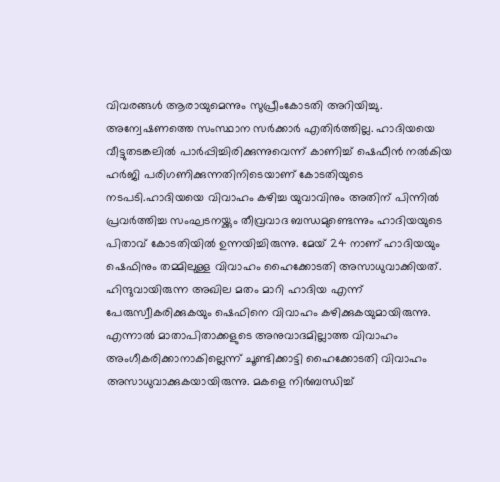വിവരങ്ങള്‍ ആരായുമെന്നും സുപ്രീംകോടതി അറിയിച്ചു. അന്വേഷണത്തെ സംസ്ഥാന സര്‍ക്കാര്‍ എതിര്‍ത്തില്ല. ഹാദിയയെ വീട്ടുതടങ്കലില്‍ പാര്‍പ്പിച്ചിരിക്കുന്നുവെന്ന് കാണിച്ച് ഷെഫീന്‍ നല്‍കിയ ഹര്‍ജി പരിഗണിക്കുന്നതിനിടെയാണ് കോടതിയുടെ നടപടി.ഹാദിയയെ വിവാഹം കഴിച്ച യുവാവിനും അതിന് പിന്നില്‍ പ്രവര്‍ത്തിച്ച സംഘടനയ്ക്കും തീവ്രവാദ ബന്ധമുണ്ടെന്നും ഹാദിയയുടെ പിതാവ് കോടതിയില്‍ ഉന്നയിച്ചിരുന്നു. മേയ് 24 നാണ് ഹാദിയയും ഷെഫിനും തമ്മിലുള്ള വിവാഹം ഹൈക്കോടതി അസാധുവാക്കിയത്. ഹിന്ദുവായിരുന്ന അഖില മതം മാറി ഹാദിയ എന്ന് പേരുസ്വീകരിക്കുകയും ഷെഫിനെ വിവാഹം കഴിക്കുകയുമായിരുന്നു. എന്നാല്‍ മാതാപിതാക്കളുടെ അനുവാദമില്ലാത്ത വിവാഹം അംഗീകരിക്കാനാകില്ലെന്ന് ചൂണ്ടിക്കാട്ടി ഹൈക്കോടതി വിവാഹം അസാധുവാക്കുകയായിരുന്നു. മകളെ നിര്‍ബന്ധിച്ച്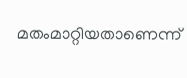മതംമാറ്റിയതാണെന്ന്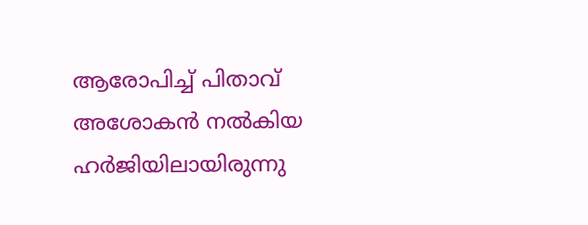ആരോപിച്ച് പിതാവ് അശോകന്‍ നല്‍കിയ ഹര്‍ജിയിലായിരുന്നു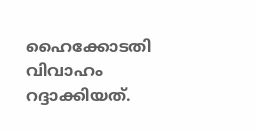ഹൈക്കോടതി വിവാഹം റദ്ദാക്കിയത്.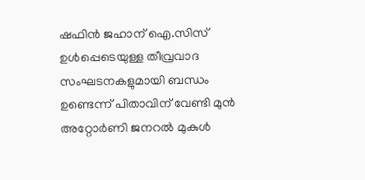ഷഫിന്‍ ജഹാന് ഐ.സിസ് ഉള്‍പ്പെടെയുള്ള തീവ്രവാദ സംഘടനകളുമായി ബന്ധം ഉണ്ടെന്ന് പിതാവിന് വേണ്ടി മുന്‍ അറ്റോര്‍ണി ജനറല്‍ മുകുള്‍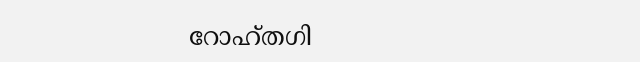റോഹ്തഗി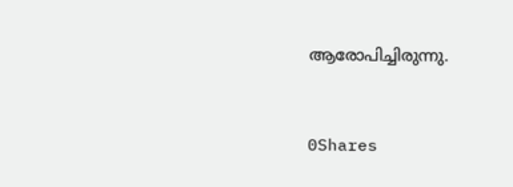ആരോപിച്ചിരുന്നു.



0Shares